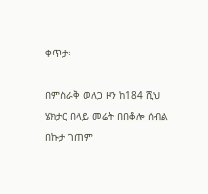ቀጥታ፡

በምስራቅ ወለጋ ዞን ከ184 ሺህ ሄክታር በላይ መሬት በበቆሎ ሰብል በኩታ ገጠም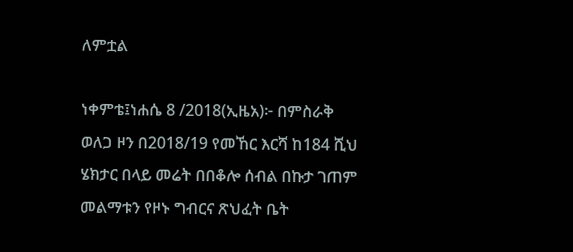ለምቷል

ነቀምቴ፤ነሐሴ 8 /2018(ኢዜአ)፦ በምስራቅ ወለጋ ዞን በ2018/19 የመኸር እርሻ ከ184 ሺህ ሄክታር በላይ መሬት በበቆሎ ሰብል በኩታ ገጠም መልማቱን የዞኑ ግብርና ጽህፈት ቤት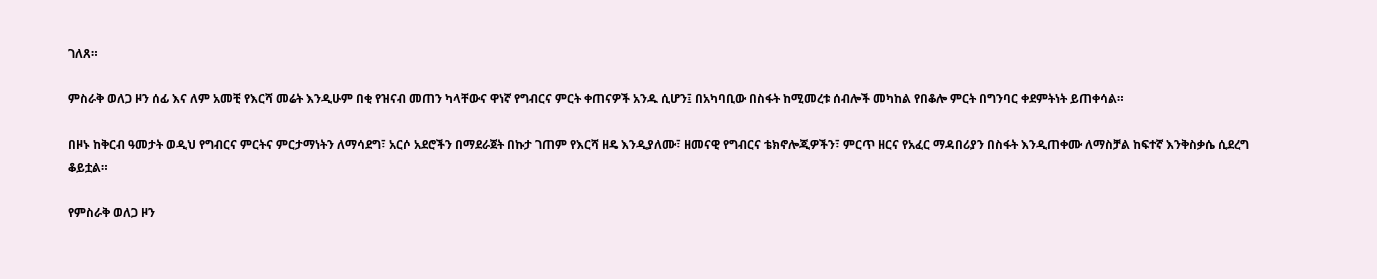ገለጸ።

ምስራቅ ወለጋ ዞን ሰፊ እና ለም አመቺ የእርሻ መሬት እንዲሁም በቂ የዝናብ መጠን ካላቸውና ዋነኛ የግብርና ምርት ቀጠናዎች አንዱ ሲሆን፤ በአካባቢው በስፋት ከሚመረቱ ሰብሎች መካከል የበቆሎ ምርት በግንባር ቀደምትነት ይጠቀሳል።

በዞኑ ከቅርብ ዓመታት ወዲህ የግብርና ምርትና ምርታማነትን ለማሳደግ፣ አርሶ አደሮችን በማደራጀት በኩታ ገጠም የእርሻ ዘዴ እንዲያለሙ፣ ዘመናዊ የግብርና ቴክኖሎጂዎችን፣ ምርጥ ዘርና የአፈር ማዳበሪያን በስፋት እንዲጠቀሙ ለማስቻል ከፍተኛ እንቅስቃሴ ሲደረግ ቆይቷል።

የምስራቅ ወለጋ ዞን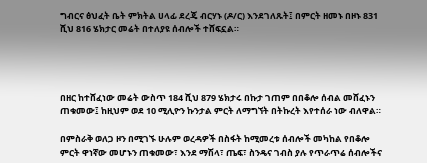ግብርና ፅህፈት ቤት ምክትል ሀላፊ ደረጄ ብርሃኑ (ዶ/ር) እንደገለጹት፤ በምርት ዘመኑ በዞኑ 831 ሺህ 816 ሄክታር መሬት በተለያዩ ሰብሎች ተሸፍኗል።




በዘር ከተሸፈነው መሬት ውስጥ 184 ሺህ 879 ሄክታሩ በኩታ ገጠም በበቆሎ ሰብል መሸፈኑን ጠቁመው፤ ከዚህም ወደ 10 ሚሊዮን ኩንታል ምርት ለማግኘት በትኩረት እየተሰራ ነው ብለዋል።

በምስራቅ ወለጋ ዞን በሚገኙ ሁሉም ወረዳዎች በስፋት ከሚመረቱ ሰብሎች መካከል የበቆሎ ምርት ዋነኛው መሆኑን ጠቁመው፣ እንደ ማሽላ፣ ጤፍ፣ ስንዴና ገብስ ያሉ የጥራጥሬ ሰብሎችና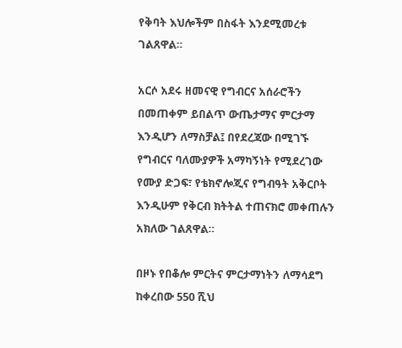የቅባት እህሎችም በስፋት እንደሚመረቱ ገልጸዋል።

አርሶ አደሩ ዘመናዊ የግብርና አሰራሮችን በመጠቀም ይበልጥ ውጤታማና ምርታማ እንዲሆን ለማስቻል፤ በየደረጃው በሚገኙ የግብርና ባለሙያዎች አማካኝነት የሚደረገው የሙያ ድጋፍ፣ የቴክኖሎጂና የግብዓት አቅርቦት እንዲሁም የቅርብ ክትትል ተጠናክሮ መቀጠሉን አክለው ገልጸዋል።

በዞኑ የበቆሎ ምርትና ምርታማነትን ለማሳደግ ከቀረበው 550 ሺህ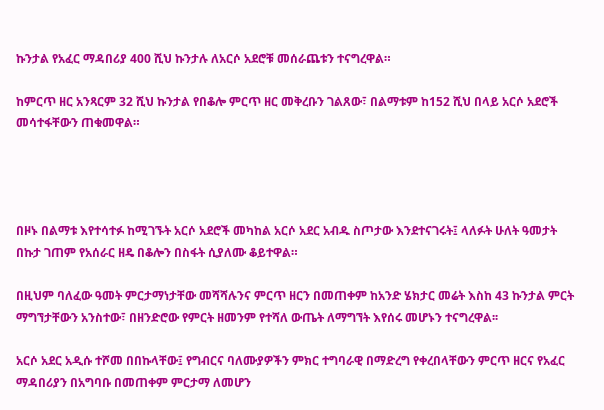ኩንታል የአፈር ማዳበሪያ 400 ሺህ ኩንታሉ ለአርሶ አደሮቹ መሰራጨቱን ተናግረዋል።

ከምርጥ ዘር አንጻርም 32 ሺህ ኩንታል የበቆሎ ምርጥ ዘር መቅረቡን ገልጸው፣ በልማቱም ከ152 ሺህ በላይ አርሶ አደሮች መሳተፋቸውን ጠቁመዋል።




በዞኑ በልማቱ እየተሳተፉ ከሚገኙት አርሶ አደሮች መካከል አርሶ አደር አብዱ ስጦታው እንደተናገሩት፤ ላለፉት ሁለት ዓመታት በኩታ ገጠም የአሰራር ዘዴ በቆሎን በስፋት ሲያለሙ ቆይተዋል።

በዚህም ባለፈው ዓመት ምርታማነታቸው መሻሻሉንና ምርጥ ዘርን በመጠቀም ከአንድ ሄክታር መሬት እስከ 43 ኩንታል ምርት ማግኘታቸውን አንስተው፣ በዘንድሮው የምርት ዘመንም የተሻለ ውጤት ለማግኘት እየሰሩ መሆኑን ተናግረዋል፡፡

አርሶ አደር አዲሱ ተሾመ በበኩላቸው፤ የግብርና ባለሙያዎችን ምክር ተግባራዊ በማድረግ የቀረበላቸውን ምርጥ ዘርና የአፈር ማዳበሪያን በአግባቡ በመጠቀም ምርታማ ለመሆን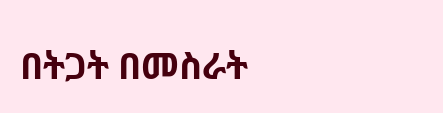በትጋት በመስራት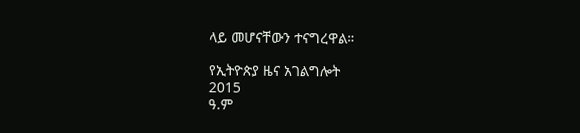ላይ መሆናቸውን ተናግረዋል።

የኢትዮጵያ ዜና አገልግሎት
2015
ዓ.ም